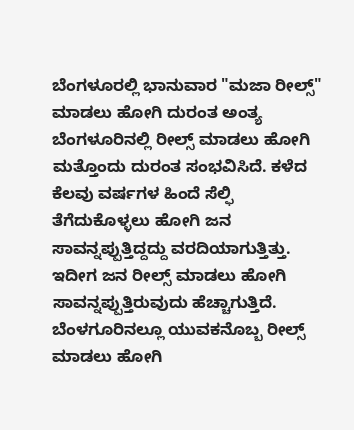ಬೆಂಗಳೂರಲ್ಲಿ ಭಾನುವಾರ "ಮಜಾ ರೀಲ್ಸ್" ಮಾಡಲು ಹೋಗಿ ದುರಂತ ಅಂತ್ಯ
ಬೆಂಗಳೂರಿನಲ್ಲಿ ರೀಲ್ಸ್ ಮಾಡಲು ಹೋಗಿ ಮತ್ತೊಂದು ದುರಂತ ಸಂಭವಿಸಿದೆ. ಕಳೆದ ಕೆಲವು ವರ್ಷಗಳ ಹಿಂದೆ ಸೆಲ್ಫಿ ತೆಗೆದುಕೊಳ್ಳಲು ಹೋಗಿ ಜನ ಸಾವನ್ನಪ್ಪುತ್ತಿದ್ದದ್ದು ವರದಿಯಾಗುತ್ತಿತ್ತು. ಇದೀಗ ಜನ ರೀಲ್ಸ್ ಮಾಡಲು ಹೋಗಿ ಸಾವನ್ನಪ್ಪುತ್ತಿರುವುದು ಹೆಚ್ಚಾಗುತ್ತಿದೆ. ಬೆಂಳಗೂರಿನಲ್ಲೂ ಯುವಕನೊಬ್ಬ ರೀಲ್ಸ್ ಮಾಡಲು ಹೋಗಿ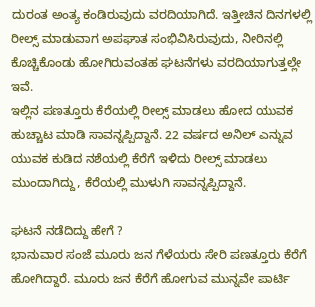ದುರಂತ ಅಂತ್ಯ ಕಂಡಿರುವುದು ವರದಿಯಾಗಿದೆ. ಇತ್ತೀಚಿನ ದಿನಗಳಲ್ಲಿ ರೀಲ್ಸ್ ಮಾಡುವಾಗ ಅಪಘಾತ ಸಂಭಿವಿಸಿರುವುದು, ನೀರಿನಲ್ಲಿ ಕೊಚ್ಚಿಕೊಂಡು ಹೋಗಿರುವಂತಹ ಘಟನೆಗಳು ವರದಿಯಾಗುತ್ತಲ್ಲೇ ಇವೆ.
ಇಲ್ಲಿನ ಪಣತ್ತೂರು ಕೆರೆಯಲ್ಲಿ ರೀಲ್ಸ್ ಮಾಡಲು ಹೋದ ಯುವಕ ಹುಚ್ಚಾಟ ಮಾಡಿ ಸಾವನ್ನಪ್ಪಿದ್ದಾನೆ. 22 ವರ್ಷದ ಅನಿಲ್ ಎನ್ನುವ ಯುವಕ ಕುಡಿದ ನಶೆಯಲ್ಲಿ ಕೆರೆಗೆ ಇಳಿದು ರೀಲ್ಸ್ ಮಾಡಲು ಮುಂದಾಗಿದ್ದು, ಕೆರೆಯಲ್ಲಿ ಮುಳುಗಿ ಸಾವನ್ನಪ್ಪಿದ್ದಾನೆ.

ಘಟನೆ ನಡೆದಿದ್ದು ಹೇಗೆ ?
ಭಾನುವಾರ ಸಂಜೆ ಮೂರು ಜನ ಗೆಳೆಯರು ಸೇರಿ ಪಣತ್ತೂರು ಕೆರೆಗೆ ಹೋಗಿದ್ದಾರೆ. ಮೂರು ಜನ ಕೆರೆಗೆ ಹೋಗುವ ಮುನ್ನವೇ ಪಾರ್ಟಿ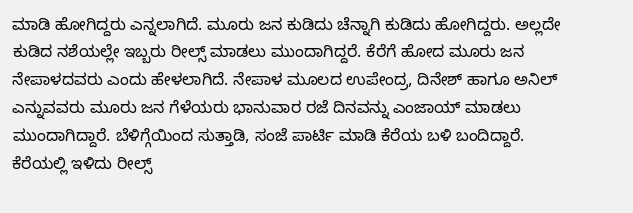ಮಾಡಿ ಹೋಗಿದ್ದರು ಎನ್ನಲಾಗಿದೆ. ಮೂರು ಜನ ಕುಡಿದು ಚೆನ್ನಾಗಿ ಕುಡಿದು ಹೋಗಿದ್ದರು. ಅಲ್ಲದೇ ಕುಡಿದ ನಶೆಯಲ್ಲೇ ಇಬ್ಬರು ರೀಲ್ಸ್ ಮಾಡಲು ಮುಂದಾಗಿದ್ದರೆ. ಕೆರೆಗೆ ಹೋದ ಮೂರು ಜನ ನೇಪಾಳದವರು ಎಂದು ಹೇಳಲಾಗಿದೆ. ನೇಪಾಳ ಮೂಲದ ಉಪೇಂದ್ರ, ದಿನೇಶ್ ಹಾಗೂ ಅನಿಲ್ ಎನ್ನುವವರು ಮೂರು ಜನ ಗೆಳೆಯರು ಭಾನುವಾರ ರಜೆ ದಿನವನ್ನು ಎಂಜಾಯ್ ಮಾಡಲು ಮುಂದಾಗಿದ್ದಾರೆ. ಬೆಳಿಗ್ಗೆಯಿಂದ ಸುತ್ತಾಡಿ, ಸಂಜೆ ಪಾರ್ಟಿ ಮಾಡಿ ಕೆರೆಯ ಬಳಿ ಬಂದಿದ್ದಾರೆ. ಕೆರೆಯಲ್ಲಿ ಇಳಿದು ರೀಲ್ಸ್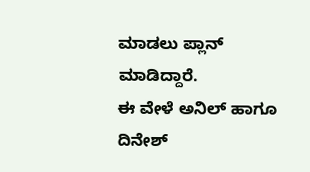ಮಾಡಲು ಪ್ಲಾನ್ ಮಾಡಿದ್ದಾರೆ.
ಈ ವೇಳೆ ಅನಿಲ್ ಹಾಗೂ ದಿನೇಶ್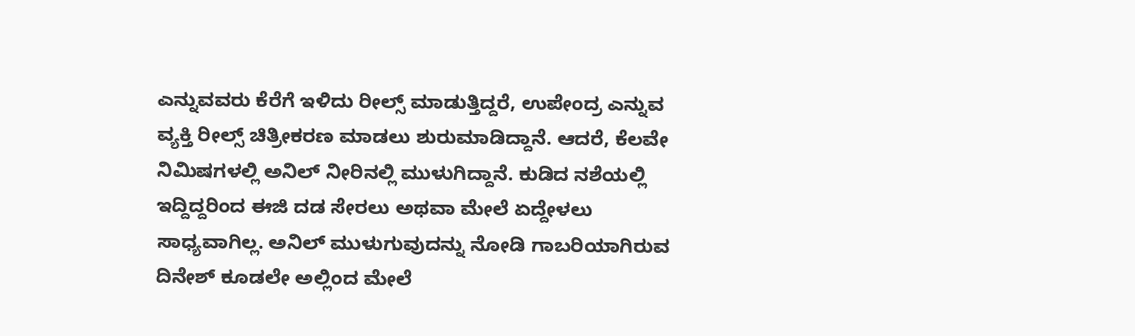ಎನ್ನುವವರು ಕೆರೆಗೆ ಇಳಿದು ರೀಲ್ಸ್ ಮಾಡುತ್ತಿದ್ದರೆ, ಉಪೇಂದ್ರ ಎನ್ನುವ ವ್ಯಕ್ತಿ ರೀಲ್ಸ್ ಚಿತ್ರೀಕರಣ ಮಾಡಲು ಶುರುಮಾಡಿದ್ದಾನೆ. ಆದರೆ, ಕೆಲವೇ ನಿಮಿಷಗಳಲ್ಲಿ ಅನಿಲ್ ನೀರಿನಲ್ಲಿ ಮುಳುಗಿದ್ದಾನೆ. ಕುಡಿದ ನಶೆಯಲ್ಲಿ ಇದ್ದಿದ್ದರಿಂದ ಈಜಿ ದಡ ಸೇರಲು ಅಥವಾ ಮೇಲೆ ಏದ್ದೇಳಲು ಸಾಧ್ಯವಾಗಿಲ್ಲ. ಅನಿಲ್ ಮುಳುಗುವುದನ್ನು ನೋಡಿ ಗಾಬರಿಯಾಗಿರುವ ದಿನೇಶ್ ಕೂಡಲೇ ಅಲ್ಲಿಂದ ಮೇಲೆ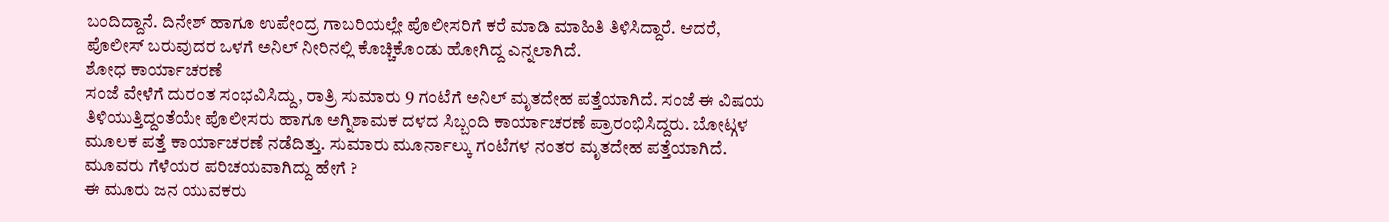ಬಂದಿದ್ದಾನೆ. ದಿನೇಶ್ ಹಾಗೂ ಉಪೇಂದ್ರ ಗಾಬರಿಯಲ್ಲೇ ಪೊಲೀಸರಿಗೆ ಕರೆ ಮಾಡಿ ಮಾಹಿತಿ ತಿಳಿಸಿದ್ದಾರೆ. ಆದರೆ, ಪೊಲೀಸ್ ಬರುವುದರ ಒಳಗೆ ಅನಿಲ್ ನೀರಿನಲ್ಲಿ ಕೊಚ್ಚಿಕೊಂಡು ಹೋಗಿದ್ದ ಎನ್ನಲಾಗಿದೆ.
ಶೋಧ ಕಾರ್ಯಾಚರಣೆ
ಸಂಜೆ ವೇಳೆಗೆ ದುರಂತ ಸಂಭವಿಸಿದ್ದು, ರಾತ್ರಿ ಸುಮಾರು 9 ಗಂಟೆಗೆ ಅನಿಲ್ ಮೃತದೇಹ ಪತ್ತೆಯಾಗಿದೆ. ಸಂಜೆ ಈ ವಿಷಯ ತಿಳಿಯುತ್ತಿದ್ದಂತೆಯೇ ಪೊಲೀಸರು ಹಾಗೂ ಅಗ್ನಿಶಾಮಕ ದಳದ ಸಿಬ್ಬಂದಿ ಕಾರ್ಯಾಚರಣೆ ಪ್ರಾರಂಭಿಸಿದ್ದರು. ಬೋಟ್ಗಳ ಮೂಲಕ ಪತ್ತೆ ಕಾರ್ಯಾಚರಣೆ ನಡೆದಿತ್ತು. ಸುಮಾರು ಮೂರ್ನಾಲ್ಕು ಗಂಟೆಗಳ ನಂತರ ಮೃತದೇಹ ಪತ್ತೆಯಾಗಿದೆ.
ಮೂವರು ಗೆಳೆಯರ ಪರಿಚಯವಾಗಿದ್ದು ಹೇಗೆ ?
ಈ ಮೂರು ಜನ ಯುವಕರು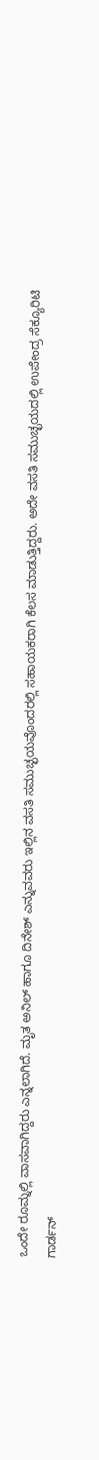ಒಂದೇ ರೂಮ್ನಲ್ಲಿ ವಾಸವಾಗಿದ್ದರು ಎನ್ನಲಾಗಿದೆ. ಮೃತ ಅನಿಲ್ ಹಾಗೂ ದಿನೇಶ್ ಎನ್ನುವವರು ಇಲ್ಲಿನ ವಸತಿ ಸಮುಚ್ಛಯವೊಂದರಲ್ಲಿ ಸಹಾಯಕರಾಗಿ ಕೆಲಸ ಮಾಡುತ್ತಿದ್ದರು. ಅದೇ ವಸತಿ ಸಮುಚ್ಛಯದಲ್ಲಿ ಉಪೇಂದ್ರ ಸೆಕ್ಯೂರಿಟಿ ಗಾರ್ಡನ್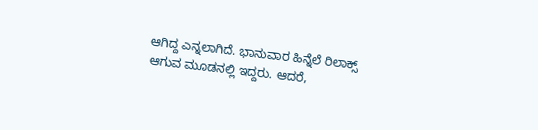ಆಗಿದ್ದ ಎನ್ನಲಾಗಿದೆ. ಭಾನುವಾರ ಹಿನ್ನೆಲೆ ರಿಲಾಕ್ಸ್ ಆಗುವ ಮೂಡನಲ್ಲಿ ಇದ್ದರು. ಆದರೆ,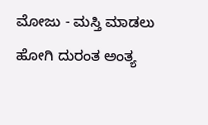ಮೋಜು - ಮಸ್ತಿ ಮಾಡಲು ಹೋಗಿ ದುರಂತ ಅಂತ್ಯ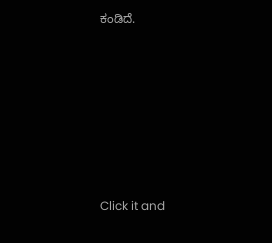ಕಂಡಿದೆ.












Click it and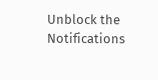Unblock the Notifications